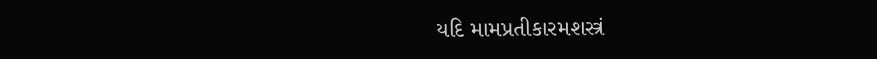યદિ મામપ્રતીકારમશસ્ત્રં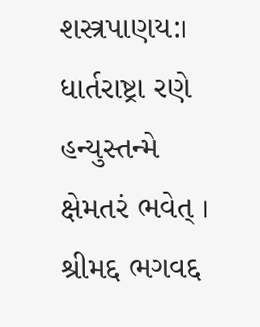શસ્ત્રપાણય:।
ધાર્તરાષ્ટ્રા રણે હન્યુસ્તન્મે ક્ષેમતરં ભવેત્ ।
શ્રીમદ્દ ભગવદ્દ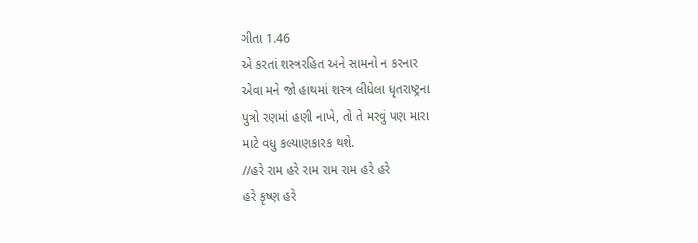ગીતા 1.46
એ કરતાં શસ્ત્રરહિત અને સામનો ન કરનાર
એવા મને જો હાથમાં શસ્ત્ર લીધેલા ધૃતરાષ્ટ્રના
પુત્રો રણમાં હણી નાખે, તો તે મરવું પણ મારા
માટે વધુ કલ્યાણકારક થશે.
//હરે રામ હરે રામ રામ રામ હરે હરે
હરે કૃષ્ણ હરે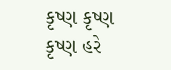કૃષ્ણ કૃષ્ણ કૃષ્ણ હરે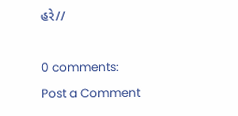હરે//

0 comments:
Post a Comment